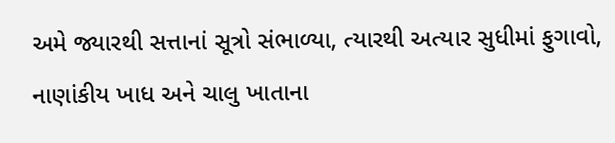અમે જ્યારથી સત્તાનાં સૂત્રો સંભાળ્યા, ત્યારથી અત્યાર સુધીમાં ફુગાવો, નાણાંકીય ખાધ અને ચાલુ ખાતાના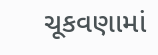ચૂકવણામાં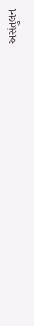અસંતુલન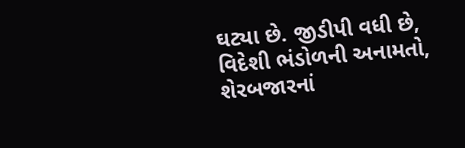ઘટ્યા છે. જીડીપી વધી છે, વિદેશી ભંડોળની અનામતો, શેરબજારનાં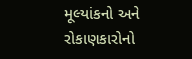મૂલ્યાંકનો અને રોકાણકારોનો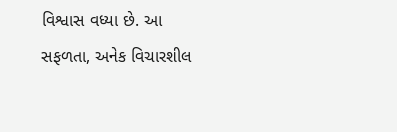વિશ્વાસ વધ્યા છે. આ સફળતા, અનેક વિચારશીલ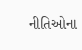નીતિઓના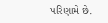પરિણામે છે.